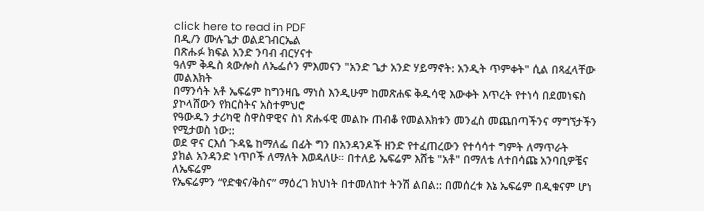click here to read in PDF
በዲ/ን ሙሉጌታ ወልደገብርኤል
በጽሑፉ ክፍል አንድ ንባብ ብርሃናተ
ዓለም ቅዱስ ጳውሎስ ለኤፌሶን ምእመናን "አንድ ጌታ አንድ ሃይማኖት: አንዲት ጥምቀት" ሲል በጻፈላቸው መልእክት
በማንሳት አቶ ኤፍሬም ከግንዛቤ ማነስ እንዲሁም ከመጽሐፍ ቅዱሳዊ እውቀት እጥረት የተነሳ በደመነፍስ ያኮላሸውን የክርስትና አስተምህሮ
የዓውዱን ታሪካዊ ስዋስዋዊና ስነ ጽሑፋዊ መልኩ ጠብቆ የመልእክቱን መንፈስ መጨበጣችንና ማግኘታችን የሚታወስ ነው::
ወደ ዋና ርእሰ ጉዳዬ ከማለፌ በፊት ግን በአንዳንዶች ዘንድ የተፈጠረውን የተሳሳተ ግምት ለማጥራት
ያክል አንዳንድ ነጥቦች ለማለት እወዳለሁ። በተለይ ኤፍሬም እሸቴ "አቶ" በማለቴ ለተበሳጩ አንባቢዎቼና ለኤፍሬም
የኤፍሬምን “የድቁና/ቅስና” ማዕረገ ክህነት በተመለከተ ትንሽ ልበል:: በመሰረቱ እኔ ኤፍሬም በዲቁናም ሆነ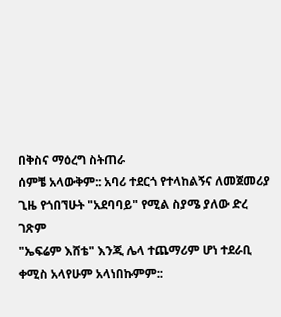በቅስና ማዕረግ ስትጠራ
ሰምቼ አላውቅም:: አባሪ ተደርጎ የተላከልኝና ለመጀመሪያ ጊዜ የጎበኘሁት "አደባባይ" የሚል ስያሜ ያለው ድረ ገጽም
"ኤፍሬም እሸቴ" እንጂ ሌላ ተጨማሪም ሆነ ተደራቢ ቀሚስ አላየሁም አላነበኩምም::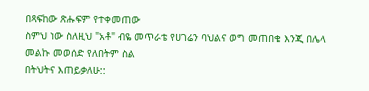በጻፍከው ጽሑፍም የተቀመጠው
ስምህ ነው ስለዚህ "አቶ" ብዬ መጥራቴ የሀገሬን ባህልና ወግ መጠበቄ እንጂ በሌላ መልኩ መወሰድ የለበትም ስል
በትህትና እጠይቃለሁ::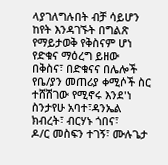ላያገለግሉበት ብቻ ሳይሆን ከየት እንዳገኙት በግልጽ የማይታወቅ የቅስናም ሆነ የድቁና ማዕረግ ይዘው
በቅስና፣ በድቁናና በሌሎች የቤ/ያን መጠሪያ ቀሚሶች ስር ተሸሽገው የሚኖሩ እንደ'ነ ስንታየሁ አባተ፣ዳንኤል ክብረት፣ ብርሃኑ ጎበና፣
ዶ/ር መስፍን ተገኝ፣ ሙሉጌታ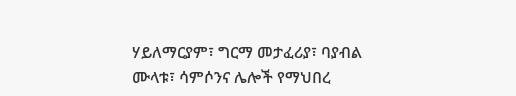ሃይለማርያም፣ ግርማ መታፈሪያ፣ ባያብል ሙላቱ፣ ሳምሶንና ሌሎች የማህበረ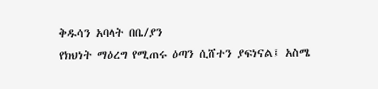ቅዱሳን አባላት በቤ/ያን
የክህነት ማዕረግ የሚጠሩ ዕጣን ሲሸተን ያፍነናል፤ አስሜ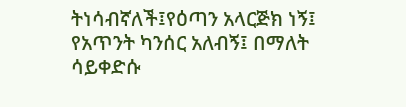ትነሳብኛለች፤የዕጣን አላርጅክ ነኝ፤ የአጥንት ካንሰር አለብኝ፤ በማለት
ሳይቀድሱ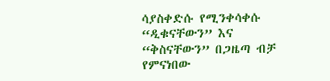ሳያስቀድሱ የሚንቀሳቀሱ “ዲቁናቸውን” እና “ቅስናቸውን” በጋዜጣ ብቻ የምናነበው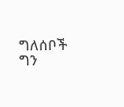ግለሰቦች ግን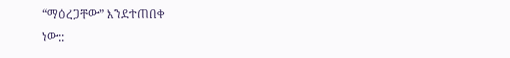“ማዕረጋቸው” እንደተጠበቀ
ነው::